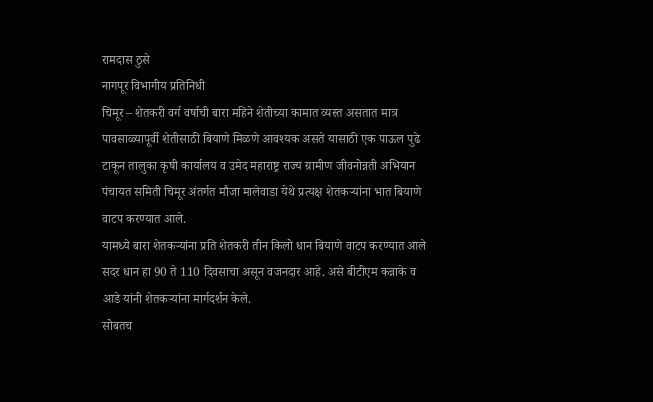रामदास ठुसे
नागपूर विभागीय प्रतिनिधी
चिमूर – शेतकरी वर्ग वर्षाची बारा महिने शेतीच्या कामात व्यस्त असतात मात्र पावसाळ्यापूर्वी शेतीसाठी बियाणे मिळणे आवश्यक असते यासाठी एक पाऊल पुढे टाकून तालुका कृषी कार्यालय व उमेद महाराष्ट्र राज्य ग्रामीण जीवनोन्नती अभियान पंचायत समिती चिमूर अंतर्गत मौजा मालेवाडा येथे प्रत्यक्ष शेतकऱ्यांना भात बियाणे वाटप करण्यात आले.
यामध्ये बारा शेतकऱ्यांना प्रति शेतकरी तीन किलो धान बियाणे वाटप करण्यात आले सदर धान हा 90 ते 110 दिवसाचा असून वजनदार आहे. असे बीटीएम कन्नाके व आडे यांनी शेतकऱ्यांना मार्गदर्शन केले.
सोबतच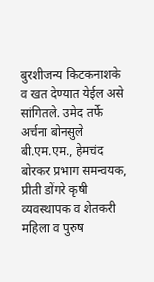बुरशीजन्य किटकनाशके व खत देण्यात येईल असे सांगितले. उमेद तर्फे अर्चना बोनसुले बी.एम.एम., हेमचंद बोरकर प्रभाग समन्वयक, प्रीती डोंगरे कृषी व्यवस्थापक व शेतकरी महिला व पुरुष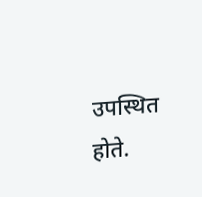उपस्थित होते.